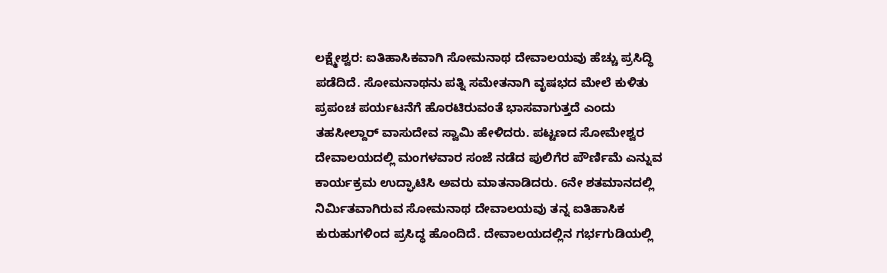ಲಕ್ಷ್ಮೇಶ್ವರ: ಐತಿಹಾಸಿಕವಾಗಿ ಸೋಮನಾಥ ದೇವಾಲಯವು ಹೆಚ್ಚು ಪ್ರಸಿದ್ಧಿ ಪಡೆದಿದೆ. ಸೋಮನಾಥನು ಪತ್ನಿ ಸಮೇತನಾಗಿ ವೃಷಭದ ಮೇಲೆ ಕುಳಿತು ಪ್ರಪಂಚ ಪರ್ಯಟನೆಗೆ ಹೊರಟಿರುವಂತೆ ಭಾಸವಾಗುತ್ತದೆ ಎಂದು ತಹಸೀಲ್ದಾರ್ ವಾಸುದೇವ ಸ್ವಾಮಿ ಹೇಳಿದರು. ಪಟ್ಟಣದ ಸೋಮೇಶ್ವರ ದೇವಾಲಯದಲ್ಲಿ ಮಂಗಳವಾರ ಸಂಜೆ ನಡೆದ ಪುಲಿಗೆರ ಪೌರ್ಣಿಮೆ ಎನ್ನುವ ಕಾರ್ಯಕ್ರಮ ಉದ್ಘಾಟಿಸಿ ಅವರು ಮಾತನಾಡಿದರು. 6ನೇ ಶತಮಾನದಲ್ಲಿ ನಿರ್ಮಿತವಾಗಿರುವ ಸೋಮನಾಥ ದೇವಾಲಯವು ತನ್ನ ಐತಿಹಾಸಿಕ ಕುರುಹುಗಳಿಂದ ಪ್ರಸಿದ್ಧ ಹೊಂದಿದೆ. ದೇವಾಲಯದಲ್ಲಿನ ಗರ್ಭಗುಡಿಯಲ್ಲಿ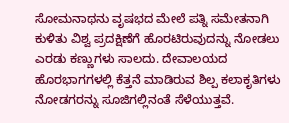ಸೋಮನಾಥನು ವೃಷಭದ ಮೇಲೆ ಪತ್ನಿ ಸಮೇತನಾಗಿ ಕುಳಿತು ವಿಶ್ವ ಪ್ರದಕ್ಷಿಣೆಗೆ ಹೊರಟಿರುವುದನ್ನು ನೋಡಲು ಎರಡು ಕಣ್ಣುಗಳು ಸಾಲದು. ದೇವಾಲಯದ ಹೊರಭಾಗಗಳಲ್ಲಿ ಕೆತ್ತನೆ ಮಾಡಿರುವ ಶಿಲ್ಪ ಕಲಾಕೃತಿಗಳು ನೋಡಗರನ್ನು ಸೂಜಿಗಲ್ಲಿನಂತೆ ಸೆಳೆಯುತ್ತವೆ.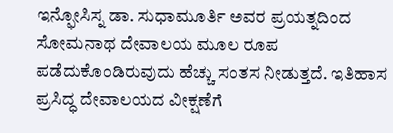ಇನ್ಫೋಸಿಸ್ನ ಡಾ. ಸುಧಾಮೂರ್ತಿ ಅವರ ಪ್ರಯತ್ನದಿಂದ ಸೋಮನಾಥ ದೇವಾಲಯ ಮೂಲ ರೂಪ ಪಡೆದುಕೊಂಡಿರುವುದು ಹೆಚ್ಚು ಸಂತಸ ನೀಡುತ್ತದೆ. ಇತಿಹಾಸ ಪ್ರಸಿದ್ಧ ದೇವಾಲಯದ ವೀಕ್ಷಣೆಗೆ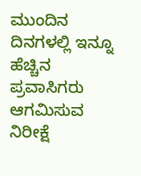ಮುಂದಿನ ದಿನಗಳಲ್ಲಿ ಇನ್ನೂ ಹೆಚ್ಚಿನ ಪ್ರವಾಸಿಗರು ಆಗಮಿಸುವ ನಿರೀಕ್ಷೆ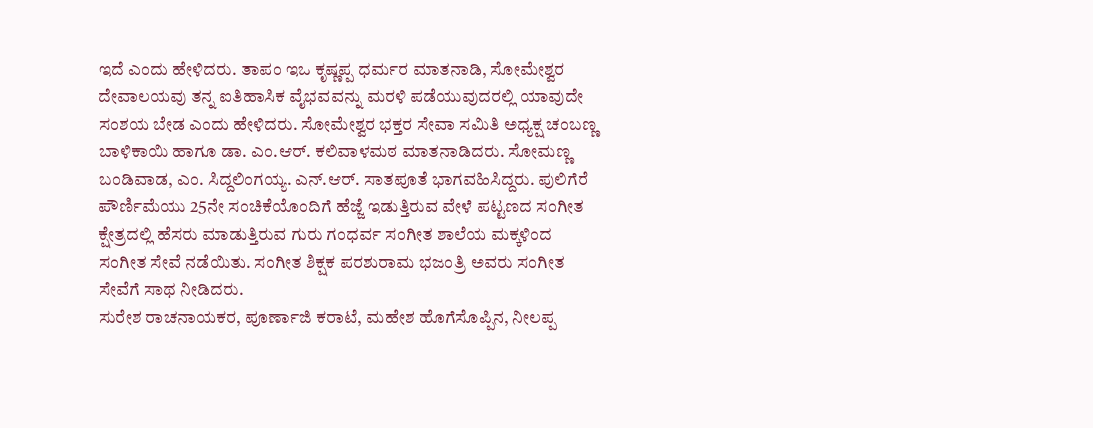ಇದೆ ಎಂದು ಹೇಳಿದರು. ತಾಪಂ ಇಒ ಕೃಷ್ಣಪ್ಪ ಧರ್ಮರ ಮಾತನಾಡಿ, ಸೋಮೇಶ್ವರ ದೇವಾಲಯವು ತನ್ನ ಐತಿಹಾಸಿಕ ವೈಭವವನ್ನು ಮರಳಿ ಪಡೆಯುವುದರಲ್ಲಿ ಯಾವುದೇ ಸಂಶಯ ಬೇಡ ಎಂದು ಹೇಳಿದರು. ಸೋಮೇಶ್ವರ ಭಕ್ತರ ಸೇವಾ ಸಮಿತಿ ಅಧ್ಯಕ್ಷ ಚಂಬಣ್ಣ ಬಾಳಿಕಾಯಿ ಹಾಗೂ ಡಾ. ಎಂ.ಆರ್. ಕಲಿವಾಳಮಠ ಮಾತನಾಡಿದರು. ಸೋಮಣ್ಣ ಬಂಡಿವಾಡ, ಎಂ. ಸಿದ್ದಲಿಂಗಯ್ಯ. ಎನ್.ಆರ್. ಸಾತಪೂತೆ ಭಾಗವಹಿಸಿದ್ದರು. ಪುಲಿಗೆರೆ ಪೌರ್ಣಿಮೆಯು 25ನೇ ಸಂಚಿಕೆಯೊಂದಿಗೆ ಹೆಜ್ಜೆ ಇಡುತ್ತಿರುವ ವೇಳೆ ಪಟ್ಟಣದ ಸಂಗೀತ ಕ್ಷೇತ್ರದಲ್ಲಿ ಹೆಸರು ಮಾಡುತ್ತಿರುವ ಗುರು ಗಂಧರ್ವ ಸಂಗೀತ ಶಾಲೆಯ ಮಕ್ಕಳಿಂದ ಸಂಗೀತ ಸೇವೆ ನಡೆಯಿತು. ಸಂಗೀತ ಶಿಕ್ಷಕ ಪರಶುರಾಮ ಭಜಂತ್ರಿ ಅವರು ಸಂಗೀತ ಸೇವೆಗೆ ಸಾಥ ನೀಡಿದರು.
ಸುರೇಶ ರಾಚನಾಯಕರ, ಪೂರ್ಣಾಜಿ ಕರಾಟೆ, ಮಹೇಶ ಹೊಗೆಸೊಪ್ಪಿನ, ನೀಲಪ್ಪ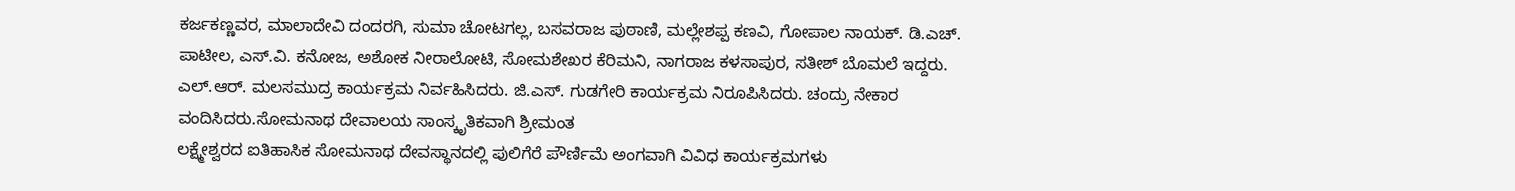ಕರ್ಜಕಣ್ಣವರ, ಮಾಲಾದೇವಿ ದಂದರಗಿ, ಸುಮಾ ಚೋಟಗಲ್ಲ, ಬಸವರಾಜ ಪುಠಾಣಿ, ಮಲ್ಲೇಶಪ್ಪ ಕಣವಿ, ಗೋಪಾಲ ನಾಯಕ್. ಡಿ.ಎಚ್. ಪಾಟೀಲ, ಎಸ್.ವಿ. ಕನೋಜ, ಅಶೋಕ ನೀರಾಲೋಟಿ, ಸೋಮಶೇಖರ ಕೆರಿಮನಿ, ನಾಗರಾಜ ಕಳಸಾಪುರ, ಸತೀಶ್ ಬೊಮಲೆ ಇದ್ದರು. ಎಲ್.ಆರ್. ಮಲಸಮುದ್ರ ಕಾರ್ಯಕ್ರಮ ನಿರ್ವಹಿಸಿದರು. ಜಿ.ಎಸ್. ಗುಡಗೇರಿ ಕಾರ್ಯಕ್ರಮ ನಿರೂಪಿಸಿದರು. ಚಂದ್ರು ನೇಕಾರ ವಂದಿಸಿದರು.ಸೋಮನಾಥ ದೇವಾಲಯ ಸಾಂಸ್ಕೃತಿಕವಾಗಿ ಶ್ರೀಮಂತ
ಲಕ್ಷ್ಮೇಶ್ವರದ ಐತಿಹಾಸಿಕ ಸೋಮನಾಥ ದೇವಸ್ಥಾನದಲ್ಲಿ ಪುಲಿಗೆರೆ ಪೌರ್ಣಿಮೆ ಅಂಗವಾಗಿ ವಿವಿಧ ಕಾರ್ಯಕ್ರಮಗಳು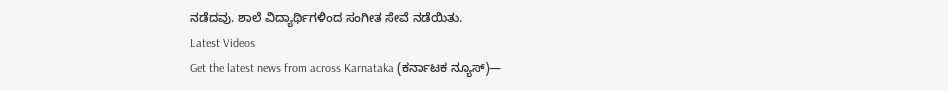ನಡೆದವು. ಶಾಲೆ ವಿದ್ಯಾರ್ಥಿಗಳಿಂದ ಸಂಗೀತ ಸೇವೆ ನಡೆಯಿತು.
Latest Videos
Get the latest news from across Karnataka (ಕರ್ನಾಟಕ ನ್ಯೂಸ್)—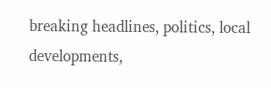breaking headlines, politics, local developments,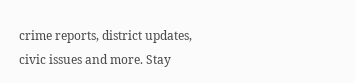crime reports, district updates, civic issues and more. Stay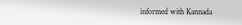informed with Kannada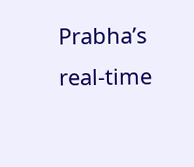Prabha’s real‑time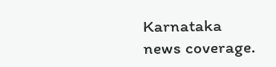Karnataka news coverage.